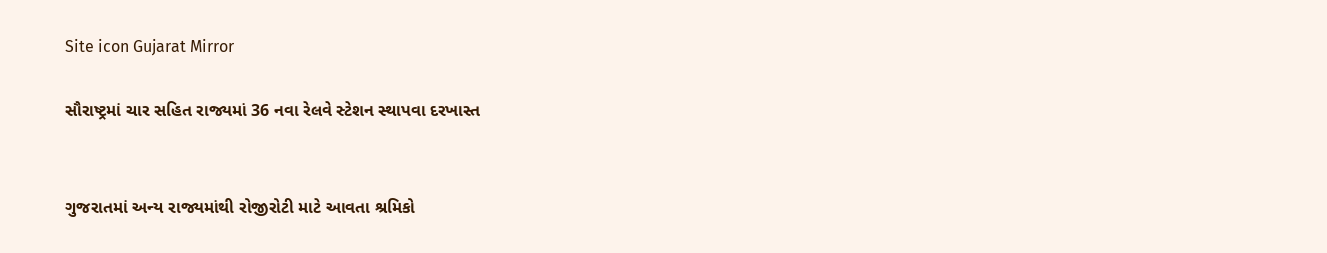Site icon Gujarat Mirror

સૌરાષ્ટ્રમાં ચાર સહિત રાજ્યમાં 36 નવા રેલવે સ્ટેશન સ્થાપવા દરખાસ્ત


ગુજરાતમાં અન્ય રાજ્યમાંથી રોજીરોટી માટે આવતા શ્રમિકો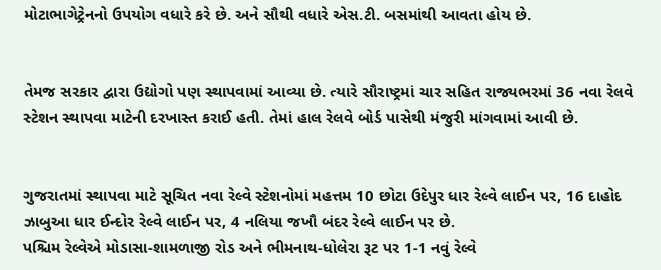મોટાભાગેટ્રેનનો ઉપયોગ વધારે કરે છે. અને સૌથી વધારે એસ.ટી. બસમાંથી આવતા હોય છે.


તેમજ સરકાર દ્વારા ઉદ્યોગો પણ સ્થાપવામાં આવ્યા છે. ત્યારે સૌરાષ્ટ્રમાં ચાર સહિત રાજ્યભરમાં 36 નવા રેલવે સ્ટેશન સ્થાપવા માટેની દરખાસ્ત કરાઈ હતી. તેમાં હાલ રેલવે બોર્ડ પાસેથી મંજુરી માંગવામાં આવી છે.


ગુજરાતમાં સ્થાપવા માટે સૂચિત નવા રેલ્વે સ્ટેશનોમાં મહત્તમ 10 છોટા ઉદેપુર ધાર રેલ્વે લાઈન પર, 16 દાહોદ ઝાબુઆ ધાર ઈન્દોર રેલ્વે લાઈન પર, 4 નલિયા જખૌ બંદર રેલ્વે લાઈન પર છે.
પશ્ચિમ રેલ્વેએ મોડાસા-શામળાજી રોડ અને ભીમનાથ-ધોલેરા રૂટ પર 1-1 નવું રેલ્વે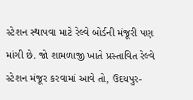સ્ટેશન સ્થાપવા માટે રેલ્વે બોર્ડની મંજૂરી પણ માંગી છે. જો શામળાજી ખાતે પ્રસ્તાવિત રેલ્વે સ્ટેશન મંજૂર કરવામાં આવે તો, ઉદયપુર-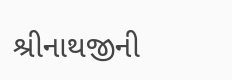શ્રીનાથજીની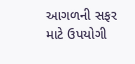આગળની સફર માટે ઉપયોગી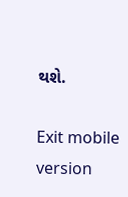થશે.

Exit mobile version